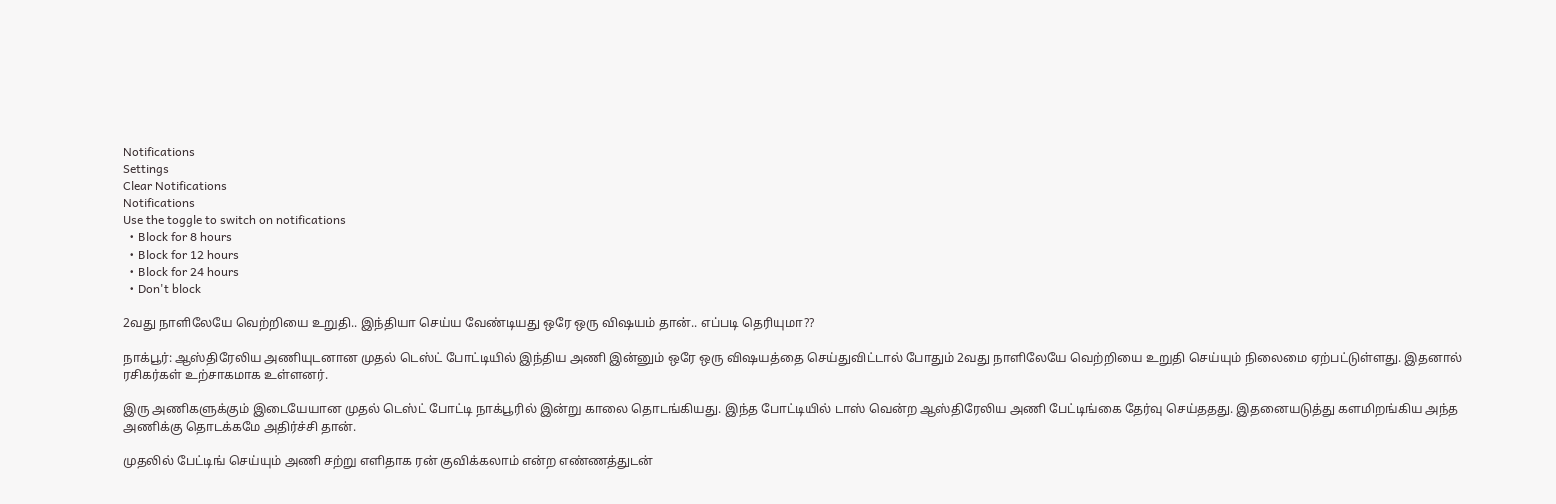Notifications
Settings
Clear Notifications
Notifications
Use the toggle to switch on notifications
  • Block for 8 hours
  • Block for 12 hours
  • Block for 24 hours
  • Don't block

2வது நாளிலேயே வெற்றியை உறுதி.. இந்தியா செய்ய வேண்டியது ஒரே ஒரு விஷயம் தான்.. எப்படி தெரியுமா??

நாக்பூர்: ஆஸ்திரேலிய அணியுடனான முதல் டெஸ்ட் போட்டியில் இந்திய அணி இன்னும் ஒரே ஒரு விஷயத்தை செய்துவிட்டால் போதும் 2வது நாளிலேயே வெற்றியை உறுதி செய்யும் நிலைமை ஏற்பட்டுள்ளது. இதனால் ரசிகர்கள் உற்சாகமாக உள்ளனர்.

இரு அணிகளுக்கும் இடையேயான முதல் டெஸ்ட் போட்டி நாக்பூரில் இன்று காலை தொடங்கியது. இந்த போட்டியில் டாஸ் வென்ற ஆஸ்திரேலிய அணி பேட்டிங்கை தேர்வு செய்ததது. இதனையடுத்து களமிறங்கிய அந்த அணிக்கு தொடக்கமே அதிர்ச்சி தான்.

முதலில் பேட்டிங் செய்யும் அணி சற்று எளிதாக ரன் குவிக்கலாம் என்ற எண்ணத்துடன்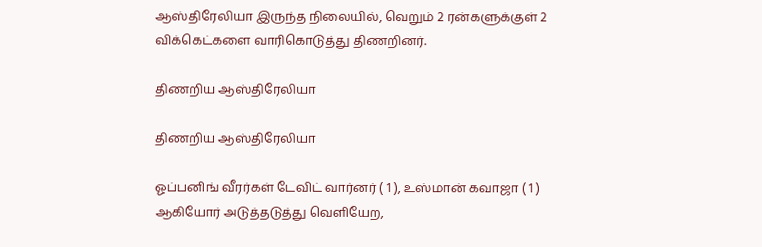ஆஸ்திரேலியா இருந்த நிலையில், வெறும் 2 ரன்களுக்குள் 2 விக்கெட்களை வாரிகொடுத்து திணறினர்.

திணறிய ஆஸ்திரேலியா

திணறிய ஆஸ்திரேலியா

ஓப்பனிங் வீரர்கள் டேவிட் வார்னர் ( 1 ), உஸ்மான் கவாஜா ( 1 ) ஆகியோர் அடுத்தடுத்து வெளியேற,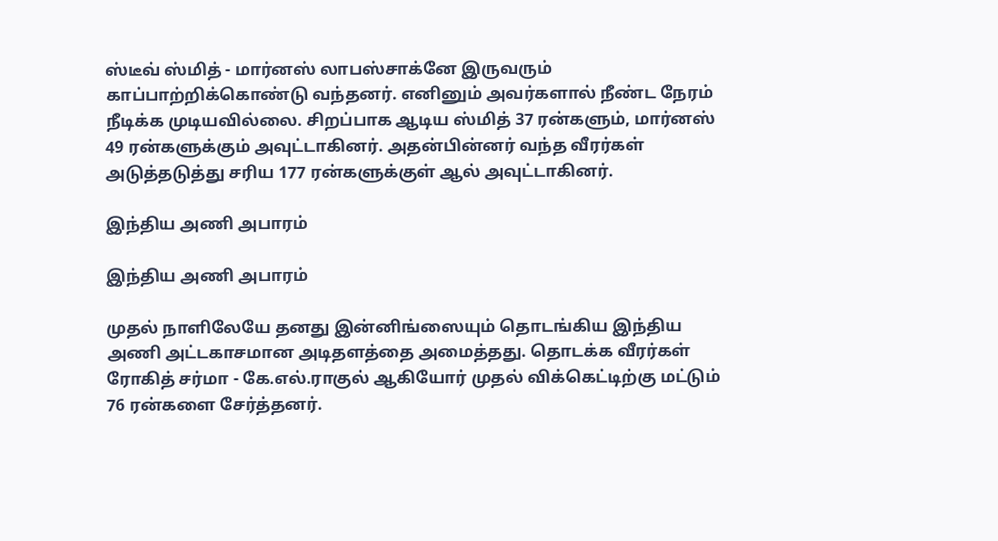ஸ்டீவ் ஸ்மித் - மார்னஸ் லாபஸ்சாக்னே இருவரும் காப்பாற்றிக்கொண்டு வந்தனர். எனினும் அவர்களால் நீண்ட நேரம் நீடிக்க முடியவில்லை. சிறப்பாக ஆடிய ஸ்மித் 37 ரன்களும், மார்னஸ் 49 ரன்களுக்கும் அவுட்டாகினர். அதன்பின்னர் வந்த வீரர்கள் அடுத்தடுத்து சரிய 177 ரன்களுக்குள் ஆல் அவுட்டாகினர்.

இந்திய அணி அபாரம்

இந்திய அணி அபாரம்

முதல் நாளிலேயே தனது இன்னிங்ஸையும் தொடங்கிய இந்திய அணி அட்டகாசமான அடிதளத்தை அமைத்தது. தொடக்க வீரர்கள் ரோகித் சர்மா - கே.எல்.ராகுல் ஆகியோர் முதல் விக்கெட்டிற்கு மட்டும் 76 ரன்களை சேர்த்தனர்.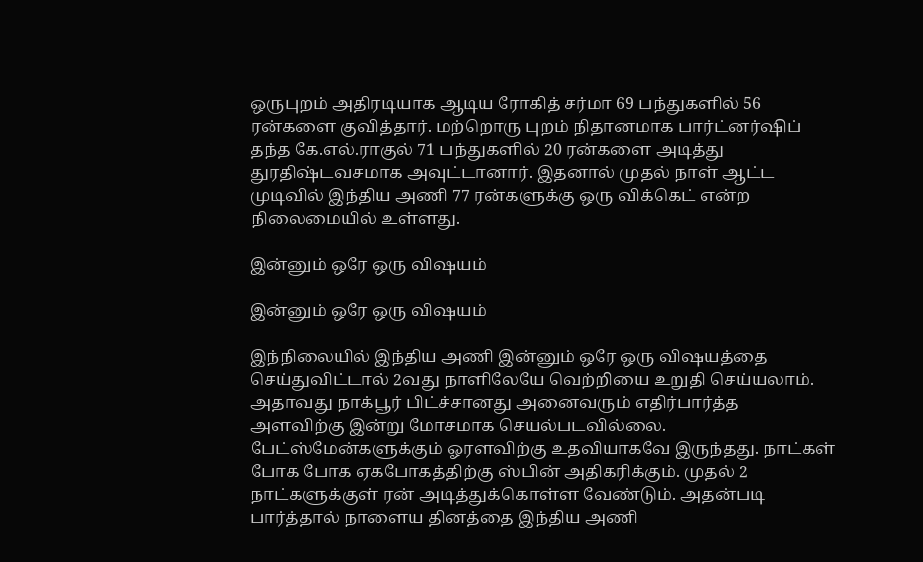ஒருபுறம் அதிரடியாக ஆடிய ரோகித் சர்மா 69 பந்துகளில் 56 ரன்களை குவித்தார். மற்றொரு புறம் நிதானமாக பார்ட்னர்ஷிப் தந்த கே.எல்.ராகுல் 71 பந்துகளில் 20 ரன்களை அடித்து துரதிஷ்டவசமாக அவுட்டானார். இதனால் முதல் நாள் ஆட்ட முடிவில் இந்திய அணி 77 ரன்களுக்கு ஒரு விக்கெட் என்ற நிலைமையில் உள்ளது.

இன்னும் ஒரே ஒரு விஷயம்

இன்னும் ஒரே ஒரு விஷயம்

இந்நிலையில் இந்திய அணி இன்னும் ஒரே ஒரு விஷயத்தை செய்துவிட்டால் 2வது நாளிலேயே வெற்றியை உறுதி செய்யலாம். அதாவது நாக்பூர் பிட்ச்சானது அனைவரும் எதிர்பார்த்த அளவிற்கு இன்று மோசமாக செயல்படவில்லை. பேட்ஸ்மேன்களுக்கும் ஓரளவிற்கு உதவியாகவே இருந்தது. நாட்கள் போக போக ஏகபோகத்திற்கு ஸ்பின் அதிகரிக்கும். முதல் 2 நாட்களுக்குள் ரன் அடித்துக்கொள்ள வேண்டும். அதன்படி பார்த்தால் நாளைய தினத்தை இந்திய அணி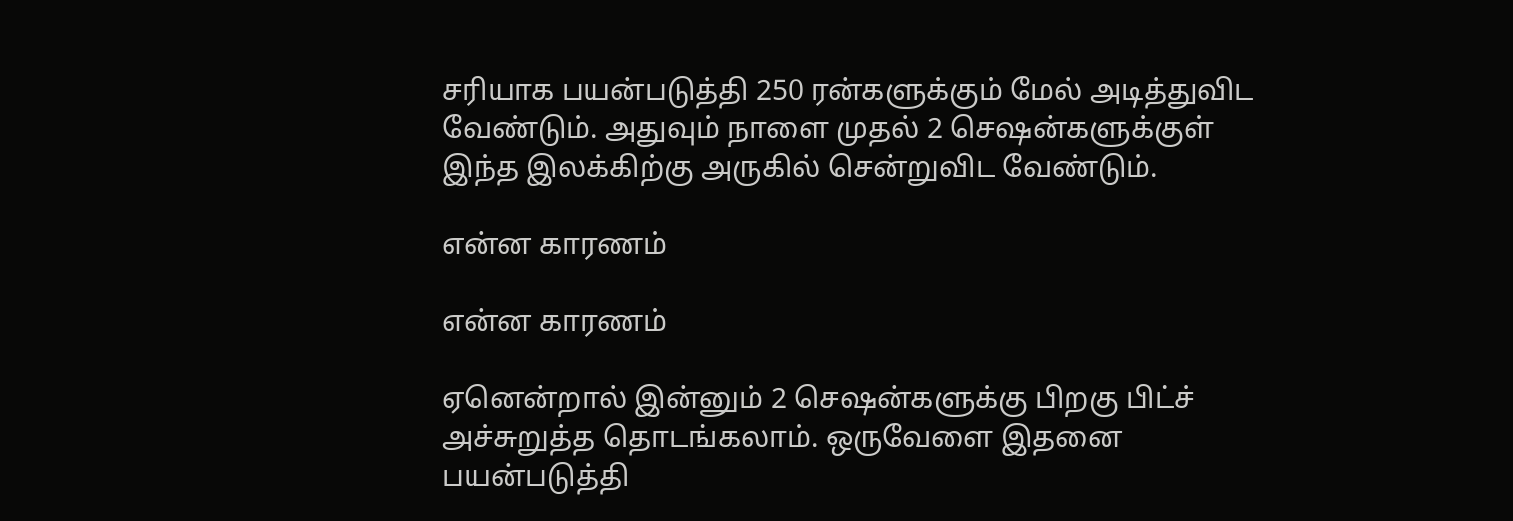சரியாக பயன்படுத்தி 250 ரன்களுக்கும் மேல் அடித்துவிட வேண்டும். அதுவும் நாளை முதல் 2 செஷன்களுக்குள் இந்த இலக்கிற்கு அருகில் சென்றுவிட வேண்டும்.

என்ன காரணம்

என்ன காரணம்

ஏனென்றால் இன்னும் 2 செஷன்களுக்கு பிறகு பிட்ச் அச்சுறுத்த தொடங்கலாம். ஒருவேளை இதனை பயன்படுத்தி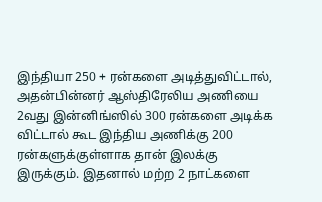இந்தியா 250 + ரன்களை அடித்துவிட்டால், அதன்பின்னர் ஆஸ்திரேலிய அணியை 2வது இன்னிங்ஸில் 300 ரன்களை அடிக்க விட்டால் கூட இந்திய அணிக்கு 200 ரன்களுக்குள்ளாக தான் இலக்கு இருக்கும். இதனால் மற்ற 2 நாட்களை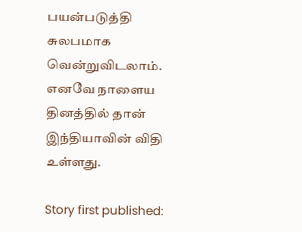பயன்படுத்தி சுலபமாக வென்றுவிடலாம். எனவே நாளைய தினத்தில் தான் இந்தியாவின் விதி உள்ளது.

Story first published: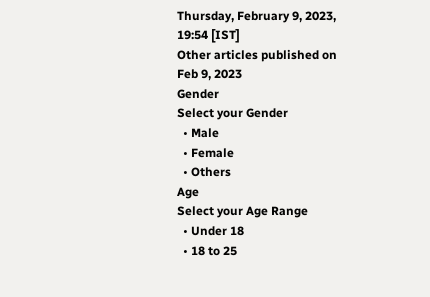Thursday, February 9, 2023, 19:54 [IST]
Other articles published on Feb 9, 2023
Gender
Select your Gender
  • Male
  • Female
  • Others
Age
Select your Age Range
  • Under 18
  • 18 to 25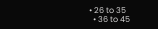• 26 to 35
  • 36 to 45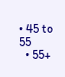• 45 to 55
  • 55+